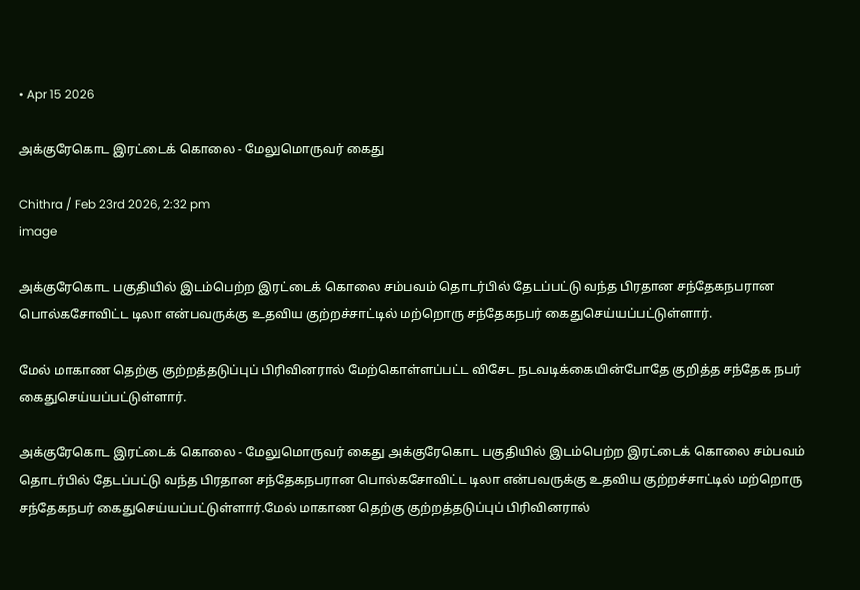• Apr 15 2026

அக்குரேகொட இரட்டைக் கொலை - மேலுமொருவர் கைது

Chithra / Feb 23rd 2026, 2:32 pm
image

அக்குரேகொட பகுதியில் இடம்பெற்ற இரட்டைக் கொலை சம்பவம் தொடர்பில் தேடப்பட்டு வந்த பிரதான சந்தேகநபரான பொல்கசோவிட்ட டிலா என்பவருக்கு உதவிய குற்றச்சாட்டில் மற்றொரு சந்தேகநபர் கைதுசெய்யப்பட்டுள்ளார்.

மேல் மாகாண தெற்கு குற்றத்தடுப்புப் பிரிவினரால் மேற்கொள்ளப்பட்ட விசேட நடவடிக்கையின்போதே குறித்த சந்தேக நபர் கைதுசெய்யப்பட்டுள்ளார்.

அக்குரேகொட இரட்டைக் கொலை - மேலுமொருவர் கைது அக்குரேகொட பகுதியில் இடம்பெற்ற இரட்டைக் கொலை சம்பவம் தொடர்பில் தேடப்பட்டு வந்த பிரதான சந்தேகநபரான பொல்கசோவிட்ட டிலா என்பவருக்கு உதவிய குற்றச்சாட்டில் மற்றொரு சந்தேகநபர் கைதுசெய்யப்பட்டுள்ளார்.மேல் மாகாண தெற்கு குற்றத்தடுப்புப் பிரிவினரால்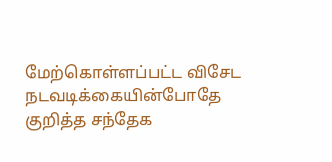மேற்கொள்ளப்பட்ட விசேட நடவடிக்கையின்போதே குறித்த சந்தேக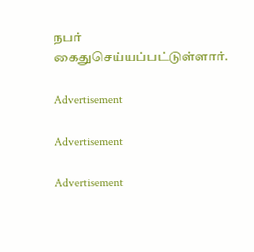நபர் கைதுசெய்யப்பட்டுள்ளார்.

Advertisement

Advertisement

Advertisement